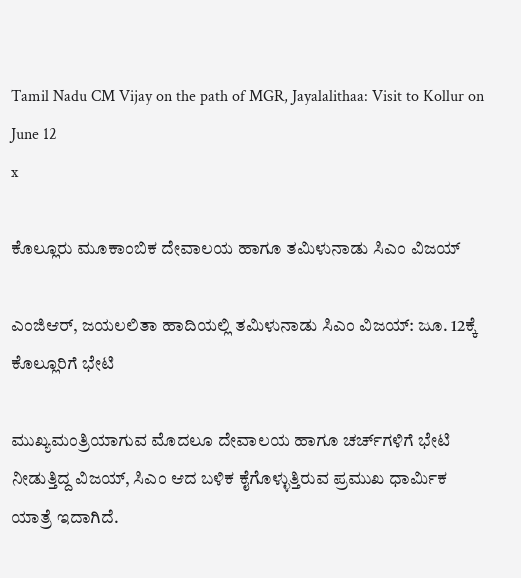Tamil Nadu CM Vijay on the path of MGR, Jayalalithaa: Visit to Kollur on June 12
x

ಕೊಲ್ಲೂರು ಮೂಕಾಂಬಿಕ ದೇವಾಲಯ ಹಾಗೂ ತಮಿಳುನಾಡು ಸಿಎಂ ವಿಜಯ್‌

ಎಂಜಿಆರ್, ಜಯಲಲಿತಾ ಹಾದಿಯಲ್ಲಿ ತಮಿಳುನಾಡು ಸಿಎಂ ವಿಜಯ್: ಜೂ. 12ಕ್ಕೆ ಕೊಲ್ಲೂರಿಗೆ ಭೇಟಿ

ಮುಖ್ಯಮಂತ್ರಿಯಾಗುವ ಮೊದಲೂ ದೇವಾಲಯ ಹಾಗೂ ಚರ್ಚ್‌ಗಳಿಗೆ ಭೇಟಿ ನೀಡುತ್ತಿದ್ದ ವಿಜಯ್, ಸಿಎಂ ಆದ ಬಳಿಕ ಕೈಗೊಳ್ಳುತ್ತಿರುವ ಪ್ರಮುಖ ಧಾರ್ಮಿಕ ಯಾತ್ರೆ ಇದಾಗಿದೆ.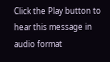Click the Play button to hear this message in audio format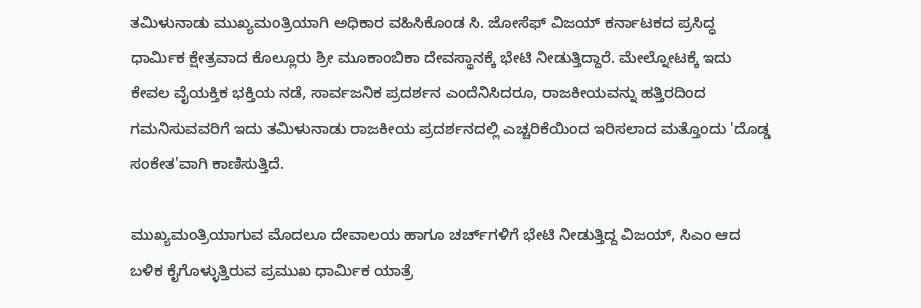ತಮಿಳುನಾಡು ಮುಖ್ಯಮಂತ್ರಿಯಾಗಿ ಅಧಿಕಾರ ವಹಿಸಿಕೊಂಡ ಸಿ. ಜೋಸೆಫ್ ವಿಜಯ್ ಕರ್ನಾಟಕದ ಪ್ರಸಿದ್ಧ ಧಾರ್ಮಿಕ ಕ್ಷೇತ್ರವಾದ ಕೊಲ್ಲೂರು ಶ್ರೀ ಮೂಕಾಂಬಿಕಾ ದೇವಸ್ಥಾನಕ್ಕೆ ಭೇಟಿ ನೀಡುತ್ತಿದ್ದಾರೆ. ಮೇಲ್ನೋಟಕ್ಕೆ ಇದು ಕೇವಲ ವೈಯಕ್ತಿಕ ಭಕ್ತಿಯ ನಡೆ, ಸಾರ್ವಜನಿಕ ಪ್ರದರ್ಶನ ಎಂದೆನಿಸಿದರೂ, ರಾಜಕೀಯವನ್ನು ಹತ್ತಿರದಿಂದ ಗಮನಿಸುವವರಿಗೆ ಇದು ತಮಿಳುನಾಡು ರಾಜಕೀಯ ಪ್ರದರ್ಶನದಲ್ಲಿ ಎಚ್ಚರಿಕೆಯಿಂದ ಇರಿಸಲಾದ ಮತ್ತೊಂದು 'ದೊಡ್ಡ ಸಂಕೇತ'ವಾಗಿ ಕಾಣಿಸುತ್ತಿದೆ.

ಮುಖ್ಯಮಂತ್ರಿಯಾಗುವ ಮೊದಲೂ ದೇವಾಲಯ ಹಾಗೂ ಚರ್ಚ್‌ಗಳಿಗೆ ಭೇಟಿ ನೀಡುತ್ತಿದ್ದ ವಿಜಯ್, ಸಿಎಂ ಆದ ಬಳಿಕ ಕೈಗೊಳ್ಳುತ್ತಿರುವ ಪ್ರಮುಖ ಧಾರ್ಮಿಕ ಯಾತ್ರೆ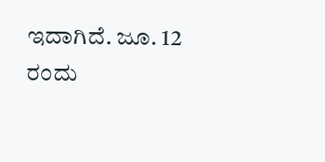ಇದಾಗಿದೆ. ಜೂ. 12 ರಂದು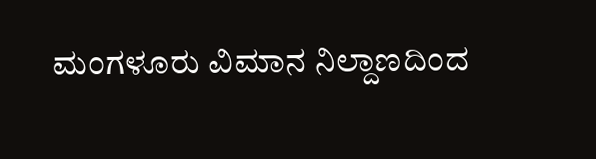ಮಂಗಳೂರು ವಿಮಾನ ನಿಲ್ದಾಣದಿಂದ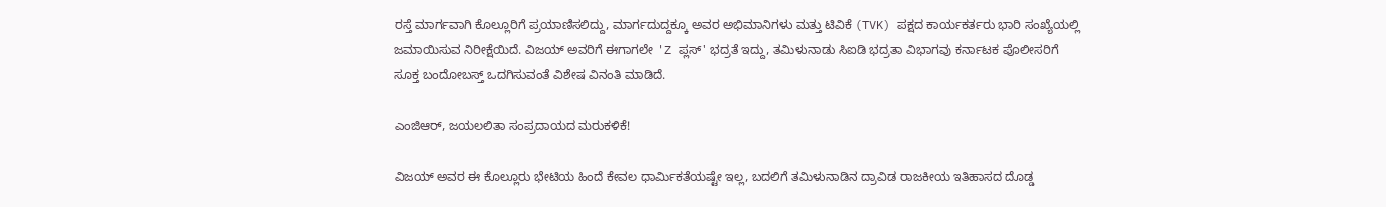ರಸ್ತೆ ಮಾರ್ಗವಾಗಿ ಕೊಲ್ಲೂರಿಗೆ ಪ್ರಯಾಣಿಸಲಿದ್ದು, ಮಾರ್ಗದುದ್ದಕ್ಕೂ ಅವರ ಅಭಿಮಾನಿಗಳು ಮತ್ತು ಟಿವಿಕೆ (TVK) ಪಕ್ಷದ ಕಾರ್ಯಕರ್ತರು ಭಾರಿ ಸಂಖ್ಯೆಯಲ್ಲಿ ಜಮಾಯಿಸುವ ನಿರೀಕ್ಷೆಯಿದೆ. ವಿಜಯ್ ಅವರಿಗೆ ಈಗಾಗಲೇ 'Z ಪ್ಲಸ್' ಭದ್ರತೆ ಇದ್ದು, ತಮಿಳುನಾಡು ಸಿಐಡಿ ಭದ್ರತಾ ವಿಭಾಗವು ಕರ್ನಾಟಕ ಪೊಲೀಸರಿಗೆ ಸೂಕ್ತ ಬಂದೋಬಸ್ತ್ ಒದಗಿಸುವಂತೆ ವಿಶೇಷ ವಿನಂತಿ ಮಾಡಿದೆ.

ಎಂಜಿಆರ್, ಜಯಲಲಿತಾ ಸಂಪ್ರದಾಯದ ಮರುಕಳಿಕೆ!

ವಿಜಯ್ ಅವರ ಈ ಕೊಲ್ಲೂರು ಭೇಟಿಯ ಹಿಂದೆ ಕೇವಲ ಧಾರ್ಮಿಕತೆಯಷ್ಟೇ ಇಲ್ಲ, ಬದಲಿಗೆ ತಮಿಳುನಾಡಿನ ದ್ರಾವಿಡ ರಾಜಕೀಯ ಇತಿಹಾಸದ ದೊಡ್ಡ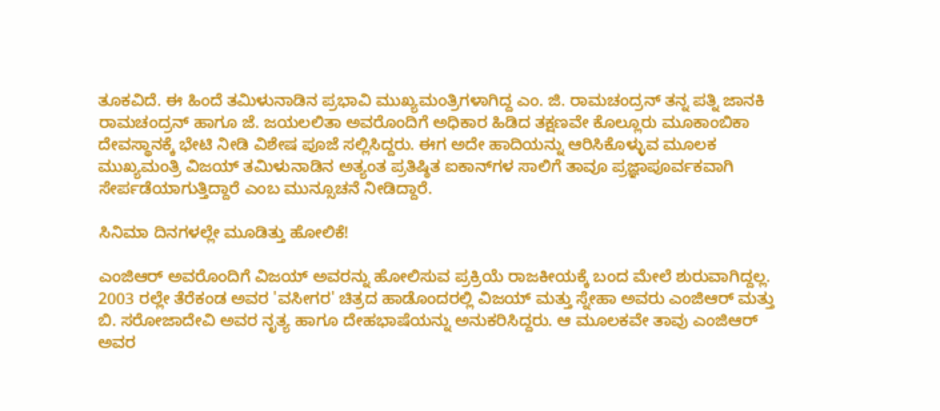ತೂಕವಿದೆ. ಈ ಹಿಂದೆ ತಮಿಳುನಾಡಿನ ಪ್ರಭಾವಿ ಮುಖ್ಯಮಂತ್ರಿಗಳಾಗಿದ್ದ ಎಂ. ಜಿ. ರಾಮಚಂದ್ರನ್ ತನ್ನ ಪತ್ನಿ ಜಾನಕಿ ರಾಮಚಂದ್ರನ್ ಹಾಗೂ ಜೆ. ಜಯಲಲಿತಾ ಅವರೊಂದಿಗೆ ಅಧಿಕಾರ ಹಿಡಿದ ತಕ್ಷಣವೇ ಕೊಲ್ಲೂರು ಮೂಕಾಂಬಿಕಾ ದೇವಸ್ಥಾನಕ್ಕೆ ಭೇಟಿ ನೀಡಿ ವಿಶೇಷ ಪೂಜೆ ಸಲ್ಲಿಸಿದ್ದರು. ಈಗ ಅದೇ ಹಾದಿಯನ್ನು ಆರಿಸಿಕೊಳ್ಳುವ ಮೂಲಕ ಮುಖ್ಯಮಂತ್ರಿ ವಿಜಯ್ ತಮಿಳುನಾಡಿನ ಅತ್ಯಂತ ಪ್ರತಿಷ್ಠಿತ ಐಕಾನ್‌ಗಳ ಸಾಲಿಗೆ ತಾವೂ ಪ್ರಜ್ಞಾಪೂರ್ವಕವಾಗಿ ಸೇರ್ಪಡೆಯಾಗುತ್ತಿದ್ದಾರೆ ಎಂಬ ಮುನ್ಸೂಚನೆ ನೀಡಿದ್ದಾರೆ.

ಸಿನಿಮಾ ದಿನಗಳಲ್ಲೇ ಮೂಡಿತ್ತು ಹೋಲಿಕೆ!

ಎಂಜಿಆರ್ ಅವರೊಂದಿಗೆ ವಿಜಯ್ ಅವರನ್ನು ಹೋಲಿಸುವ ಪ್ರಕ್ರಿಯೆ ರಾಜಕೀಯಕ್ಕೆ ಬಂದ ಮೇಲೆ ಶುರುವಾಗಿದ್ದಲ್ಲ. 2003 ರಲ್ಲೇ ತೆರೆಕಂಡ ಅವರ 'ವಸೀಗರ' ಚಿತ್ರದ ಹಾಡೊಂದರಲ್ಲಿ ವಿಜಯ್ ಮತ್ತು ಸ್ನೇಹಾ ಅವರು ಎಂಜಿಆರ್ ಮತ್ತು ಬಿ. ಸರೋಜಾದೇವಿ ಅವರ ನೃತ್ಯ ಹಾಗೂ ದೇಹಭಾಷೆಯನ್ನು ಅನುಕರಿಸಿದ್ದರು. ಆ ಮೂಲಕವೇ ತಾವು ಎಂಜಿಆರ್ ಅವರ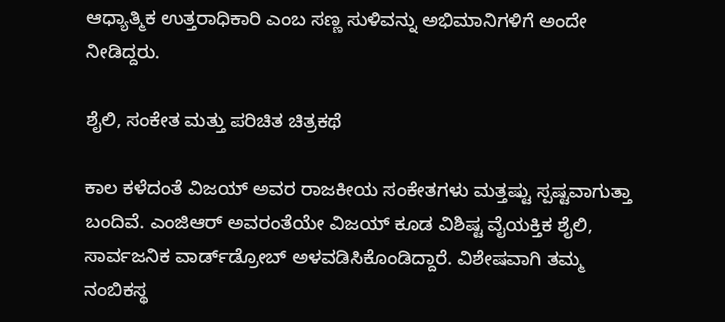ಆಧ್ಯಾತ್ಮಿಕ ಉತ್ತರಾಧಿಕಾರಿ ಎಂಬ ಸಣ್ಣ ಸುಳಿವನ್ನು ಅಭಿಮಾನಿಗಳಿಗೆ ಅಂದೇ ನೀಡಿದ್ದರು.

ಶೈಲಿ, ಸಂಕೇತ ಮತ್ತು ಪರಿಚಿತ ಚಿತ್ರಕಥೆ

ಕಾಲ ಕಳೆದಂತೆ ವಿಜಯ್ ಅವರ ರಾಜಕೀಯ ಸಂಕೇತಗಳು ಮತ್ತಷ್ಟು ಸ್ಪಷ್ಟವಾಗುತ್ತಾ ಬಂದಿವೆ. ಎಂಜಿಆರ್ ಅವರಂತೆಯೇ ವಿಜಯ್ ಕೂಡ ವಿಶಿಷ್ಟ ವೈಯಕ್ತಿಕ ಶೈಲಿ, ಸಾರ್ವಜನಿಕ ವಾರ್ಡ್‌ಡ್ರೋಬ್ ಅಳವಡಿಸಿಕೊಂಡಿದ್ದಾರೆ. ವಿಶೇಷವಾಗಿ ತಮ್ಮ ನಂಬಿಕಸ್ಥ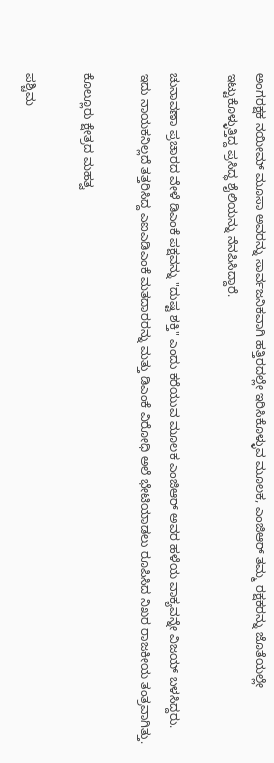ಅಂಗರಕ್ಷಕ ನಯೀಮ್ ಮೂಸಾ ಅವರನ್ನು ಸಾರ್ವಜನಿಕವಾಗಿ ಹತ್ತಿರದಲ್ಲೇ ಇರಿಸಿಕೊಳ್ಳುವ ಮೂಲಕ, ಎಂಜಿಆರ್ ತಮ್ಮ ರಕ್ಷಕರನ್ನು ಜೊತೆಯಲ್ಲೇ ಇಟ್ಟುಕೊಳ್ಳುತ್ತಿದ್ದ ಪ್ರಸಿದ್ಧ ಶೈಲಿಯನ್ನು ನೆನಪಿಸಿದ್ದಾರೆ.

ಚುನಾವಣಾ ಪ್ರಚಾರದ ವೇಳೆ ಡಿಎಂಕೆ ಪಕ್ಷವನ್ನು "ದುಷ್ಟ ಶಕ್ತಿ" ಎಂದು ಕರೆಯುವ ಮೂಲಕ ಎಂಜಿಆರ್ ಅವರ ಹಳೆಯ ವಾಕ್ಯವನ್ನೇ ವಿಜಯ್ ಬಳಸಿದ್ದರು. ಇದು ನಾಯಕನಿಲ್ಲದೆ ತತ್ತರಿಸಿದ್ದ ಎಐಎಡಿಎಂಕೆ ಮತದಾರರನ್ನು ಮತ್ತು ಡಿಎಂಕೆ ವಿರೋಧಿ ಅಲೆ ಭೇಟಿಯಾಡಲು ರೂಪಿಸಿದ ನಿಖರ ರಾಜಕೀಯ ತಂತ್ರವಾಗಿತ್ತು.

ಕೊಲ್ಲೂರು ಕ್ಷೇತ್ರದ ಮಹತ್ವ

ಪಶ್ಚಿಮ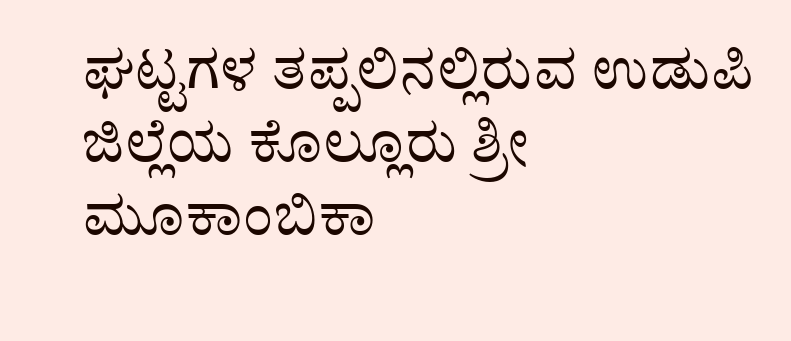ಘಟ್ಟಗಳ ತಪ್ಪಲಿನಲ್ಲಿರುವ ಉಡುಪಿ ಜಿಲ್ಲೆಯ ಕೊಲ್ಲೂರು ಶ್ರೀ ಮೂಕಾಂಬಿಕಾ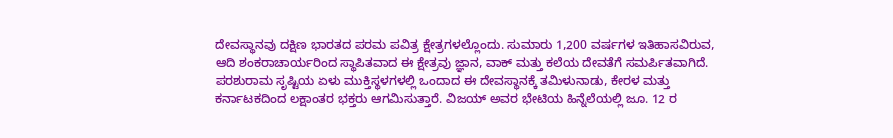ದೇವಸ್ಥಾನವು ದಕ್ಷಿಣ ಭಾರತದ ಪರಮ ಪವಿತ್ರ ಕ್ಷೇತ್ರಗಳಲ್ಲೊಂದು. ಸುಮಾರು 1,200 ವರ್ಷಗಳ ಇತಿಹಾಸವಿರುವ, ಆದಿ ಶಂಕರಾಚಾರ್ಯರಿಂದ ಸ್ಥಾಪಿತವಾದ ಈ ಕ್ಷೇತ್ರವು ಜ್ಞಾನ, ವಾಕ್ ಮತ್ತು ಕಲೆಯ ದೇವತೆಗೆ ಸಮರ್ಪಿತವಾಗಿದೆ. ಪರಶುರಾಮ ಸೃಷ್ಟಿಯ ಏಳು ಮುಕ್ತಿಸ್ಥಳಗಳಲ್ಲಿ ಒಂದಾದ ಈ ದೇವಸ್ಥಾನಕ್ಕೆ ತಮಿಳುನಾಡು, ಕೇರಳ ಮತ್ತು ಕರ್ನಾಟಕದಿಂದ ಲಕ್ಷಾಂತರ ಭಕ್ತರು ಆಗಮಿಸುತ್ತಾರೆ. ವಿಜಯ್ ಅವರ ಭೇಟಿಯ ಹಿನ್ನೆಲೆಯಲ್ಲಿ ಜೂ. 12 ರ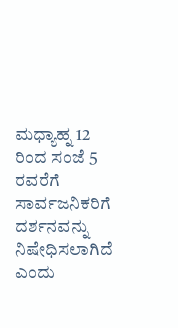ಮಧ್ಯಾಹ್ನ 12 ರಿಂದ ಸಂಜೆ 5 ರವರೆಗೆ ಸಾರ್ವಜನಿಕರಿಗೆ ದರ್ಶನವನ್ನು ನಿಷೇಧಿಸಲಾಗಿದೆ ಎಂದು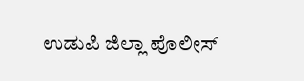ಉಡುಪಿ ಜಿಲ್ಲಾ ಪೊಲೀಸ್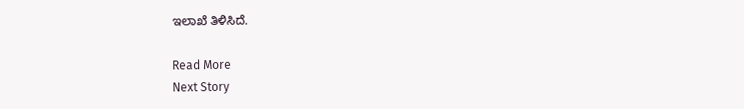ಇಲಾಖೆ ತಿಳಿಸಿದೆ.

Read More
Next Story